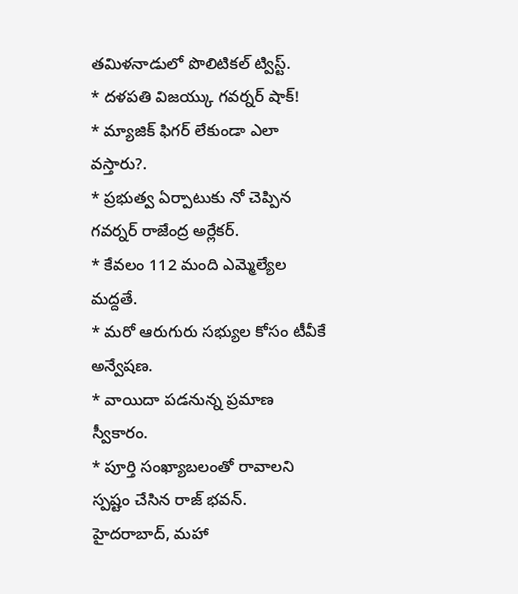తమిళనాడులో పొలిటికల్ ట్విస్ట్.
* దళపతి విజయ్కు గవర్నర్ షాక్!
* మ్యాజిక్ ఫిగర్ లేకుండా ఎలా వస్తారు?.
* ప్రభుత్వ ఏర్పాటుకు నో చెప్పిన గవర్నర్ రాజేంద్ర అర్లేకర్.
* కేవలం 112 మంది ఎమ్మెల్యేల మద్దతే.
* మరో ఆరుగురు సభ్యుల కోసం టీవీకే అన్వేషణ.
* వాయిదా పడనున్న ప్రమాణ స్వీకారం.
* పూర్తి సంఖ్యాబలంతో రావాలని స్పష్టం చేసిన రాజ్ భవన్.
హైదరాబాద్, మహా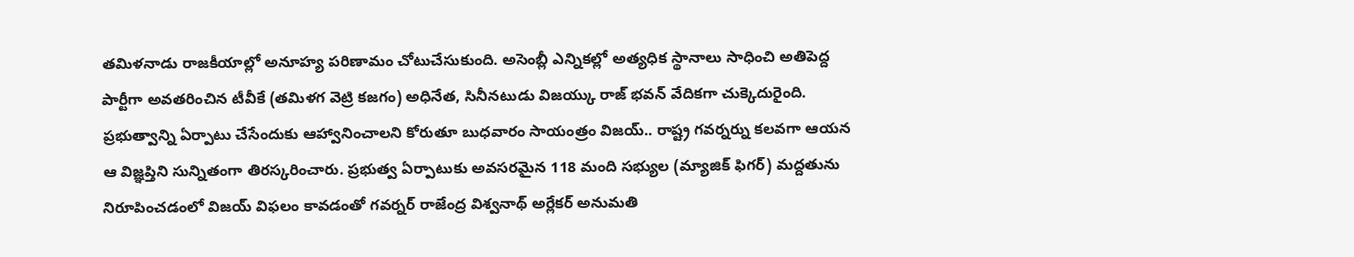తమిళనాడు రాజకీయాల్లో అనూహ్య పరిణామం చోటుచేసుకుంది. అసెంబ్లీ ఎన్నికల్లో అత్యధిక స్థానాలు సాధించి అతిపెద్ద పార్టీగా అవతరించిన టీవీకే (తమిళగ వెట్రి కజగం) అధినేత, సినీనటుడు విజయ్కు రాజ్ భవన్ వేదికగా చుక్కెదురైంది. ప్రభుత్వాన్ని ఏర్పాటు చేసేందుకు ఆహ్వానించాలని కోరుతూ బుధవారం సాయంత్రం విజయ్.. రాష్ట్ర గవర్నర్ను కలవగా ఆయన ఆ విజ్ఞప్తిని సున్నితంగా తిరస్కరించారు. ప్రభుత్వ ఏర్పాటుకు అవసరమైన 118 మంది సభ్యుల (మ్యాజిక్ ఫిగర్) మద్దతును నిరూపించడంలో విజయ్ విఫలం కావడంతో గవర్నర్ రాజేంద్ర విశ్వనాథ్ అర్లేకర్ అనుమతి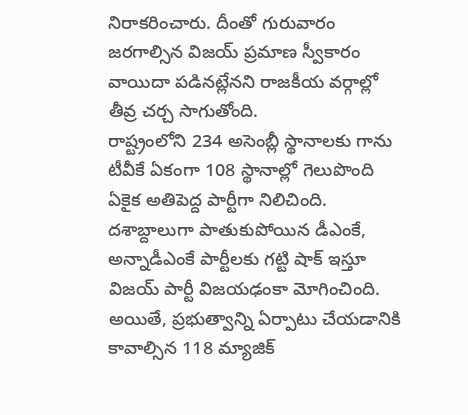నిరాకరించారు. దీంతో గురువారం జరగాల్సిన విజయ్ ప్రమాణ స్వీకారం వాయిదా పడినట్లేనని రాజకీయ వర్గాల్లో తీవ్ర చర్చ సాగుతోంది.
రాష్ట్రంలోని 234 అసెంబ్లీ స్థానాలకు గాను టీవీకే ఏకంగా 108 స్థానాల్లో గెలుపొంది ఏకైక అతిపెద్ద పార్టీగా నిలిచింది. దశాబ్దాలుగా పాతుకుపోయిన డీఎంకే, అన్నాడీఎంకే పార్టీలకు గట్టి షాక్ ఇస్తూ విజయ్ పార్టీ విజయఢంకా మోగించింది. అయితే, ప్రభుత్వాన్ని ఏర్పాటు చేయడానికి కావాల్సిన 118 మ్యాజిక్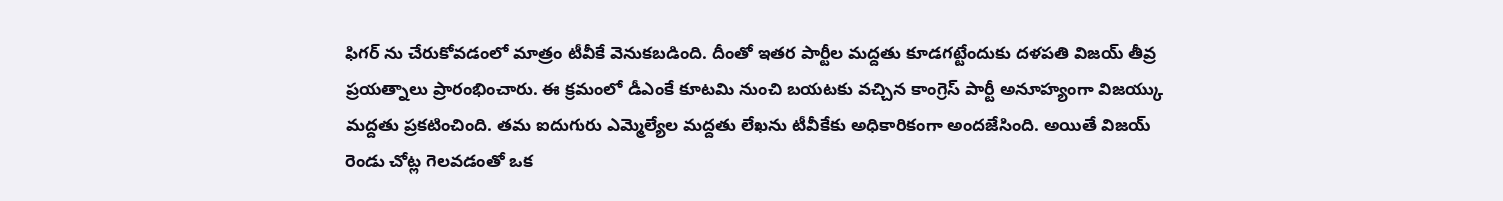ఫిగర్ ను చేరుకోవడంలో మాత్రం టీవీకే వెనుకబడింది. దీంతో ఇతర పార్టీల మద్దతు కూడగట్టేందుకు దళపతి విజయ్ తీవ్ర ప్రయత్నాలు ప్రారంభించారు. ఈ క్రమంలో డీఎంకే కూటమి నుంచి బయటకు వచ్చిన కాంగ్రెస్ పార్టీ అనూహ్యంగా విజయ్కు మద్దతు ప్రకటించింది. తమ ఐదుగురు ఎమ్మెల్యేల మద్దతు లేఖను టీవీకేకు అధికారికంగా అందజేసింది. అయితే విజయ్ రెండు చోట్ల గెలవడంతో ఒక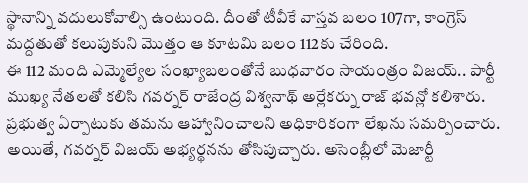స్థానాన్ని వదులుకోవాల్సి ఉంటుంది. దీంతో టీవీకే వాస్తవ బలం 107గా, కాంగ్రెస్ మద్దతుతో కలుపుకుని మొత్తం ఆ కూటమి బలం 112కు చేరింది.
ఈ 112 మంది ఎమ్మెల్యేల సంఖ్యాబలంతోనే బుధవారం సాయంత్రం విజయ్.. పార్టీ ముఖ్య నేతలతో కలిసి గవర్నర్ రాజేంద్ర విశ్వనాథ్ అర్లేకర్ను రాజ్ భవన్లో కలిశారు. ప్రభుత్వ ఏర్పాటుకు తమను ఆహ్వానించాలని అధికారికంగా లేఖను సమర్పించారు. అయితే, గవర్నర్ విజయ్ అభ్యర్థనను తోసిపుచ్చారు. అసెంబ్లీలో మెజార్టీ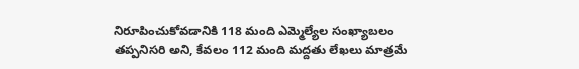నిరూపించుకోవడానికి 118 మంది ఎమ్మెల్యేల సంఖ్యాబలం తప్పనిసరి అని, కేవలం 112 మంది మద్దతు లేఖలు మాత్రమే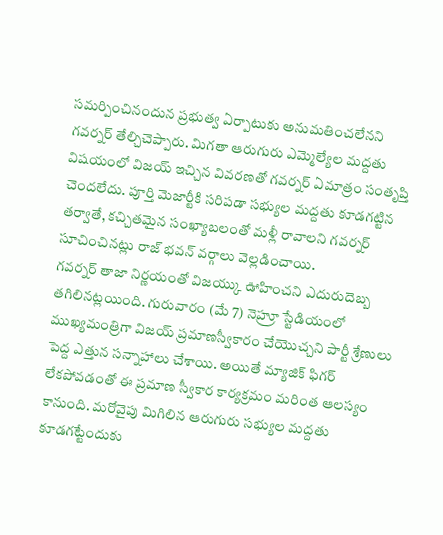సమర్పించినందున ప్రభుత్వ ఏర్పాటుకు అనుమతించలేనని గవర్నర్ తేల్చిచెప్పారు. మిగతా ఆరుగురు ఎమ్మెల్యేల మద్దతు విషయంలో విజయ్ ఇచ్చిన వివరణతో గవర్నర్ ఏమాత్రం సంతృప్తి చెందలేదు. పూర్తి మెజార్టీకి సరిపడా సభ్యుల మద్దతు కూడగట్టిన తర్వాతే, కచ్చితమైన సంఖ్యాబలంతో మళ్లీ రావాలని గవర్నర్ సూచించినట్లు రాజ్ భవన్ వర్గాలు వెల్లడించాయి.
గవర్నర్ తాజా నిర్ణయంతో విజయ్కు ఊహించని ఎదురుదెబ్బ తగిలినట్లయింది. గురువారం (మే 7) నెహ్రూ స్టేడియంలో ముఖ్యమంత్రిగా విజయ్ ప్రమాణస్వీకారం చేయొచ్చని పార్టీ శ్రేణులు పెద్ద ఎత్తున సన్నాహాలు చేశాయి. అయితే మ్యాజిక్ ఫిగర్ లేకపోవడంతో ఈ ప్రమాణ స్వీకార కార్యక్రమం మరింత ఆలస్యం కానుంది. మరోవైపు మిగిలిన ఆరుగురు సభ్యుల మద్దతు కూడగట్టేందుకు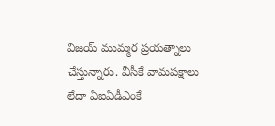విజయ్ ముమ్మర ప్రయత్నాలు చేస్తున్నారు. వీసీకే వామపక్షాలు లేదా ఏఐఏడీఎంకే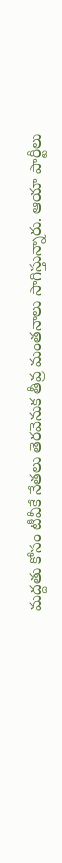మద్దతు కోసం టీవీకే నేతలు తెరవెనుక తీవ్ర మంతనాలు సాగిస్తున్నారు. ఆయా పార్టీలు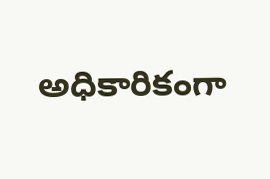అధికారికంగా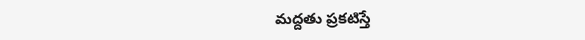మద్దతు ప్రకటిస్తే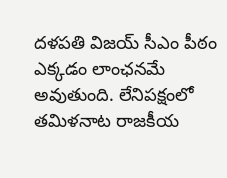దళపతి విజయ్ సీఎం పీఠం ఎక్కడం లాంఛనమే అవుతుంది. లేనిపక్షంలో తమిళనాట రాజకీయ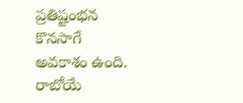ప్రతిష్టంభన కొనసాగే అవకాశం ఉంది. రాబోయే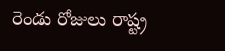రెండు రోజులు రాష్ట్ర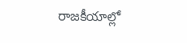రాజకీయాల్లో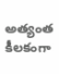అత్యంత కీలకంగా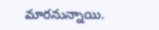మారనున్నాయి.